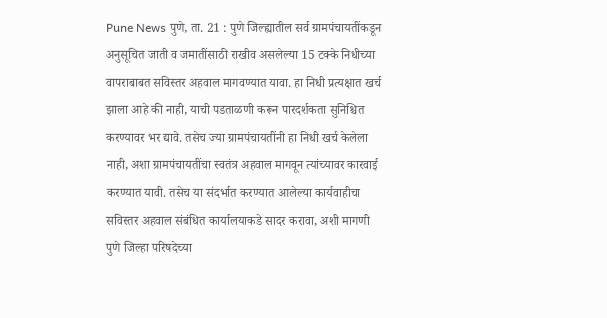Pune News पुणे, ता. 21 : पुणे जिल्ह्यातील सर्व ग्रामपंचायतींकडून अनुसूचित जाती व जमातींसाठी राखीव असलेल्या 15 टक्के निधीच्या वापराबाबत सविस्तर अहवाल मागवण्यात यावा. हा निधी प्रत्यक्षात खर्च झाला आहे की नाही, याची पडताळणी करून पारदर्शकता सुनिश्चित करण्यावर भर द्यावे. तसेच ज्या ग्रामपंचायतींनी हा निधी खर्च केलेला नाही, अशा ग्रामपंचायतींचा स्वतंत्र अहवाल मागवून त्यांच्यावर कारवाई करण्यात यावी. तसेच या संदर्भात करण्यात आलेल्या कार्यवाहीचा सविस्तर अहवाल संबंधित कार्यालयाकडे सादर करावा, अशी मागणी पुणे जिल्हा परिषदेच्या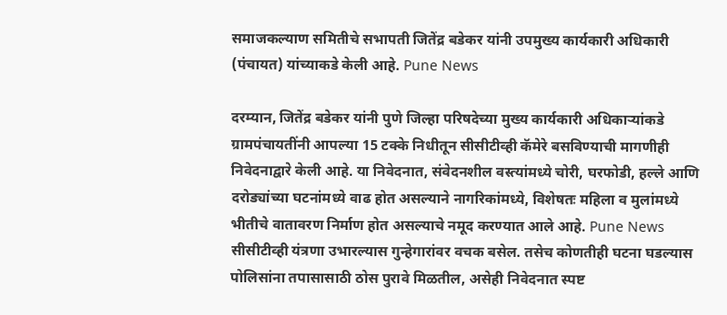समाजकल्याण समितीचे सभापती जितेंद्र बडेकर यांनी उपमुख्य कार्यकारी अधिकारी (पंचायत) यांच्याकडे केली आहे. Pune News

दरम्यान, जितेंद्र बडेकर यांनी पुणे जिल्हा परिषदेच्या मुख्य कार्यकारी अधिकाऱ्यांकडे ग्रामपंचायतींनी आपल्या 15 टक्के निधीतून सीसीटीव्ही कॅमेरे बसविण्याची मागणीही निवेदनाद्वारे केली आहे. या निवेदनात, संवेदनशील वस्त्यांमध्ये चोरी, घरफोडी, हल्ले आणि दरोड्यांच्या घटनांमध्ये वाढ होत असल्याने नागरिकांमध्ये, विशेषतः महिला व मुलांमध्ये भीतीचे वातावरण निर्माण होत असल्याचे नमूद करण्यात आले आहे. Pune News
सीसीटीव्ही यंत्रणा उभारल्यास गुन्हेगारांवर वचक बसेल. तसेच कोणतीही घटना घडल्यास पोलिसांना तपासासाठी ठोस पुरावे मिळतील, असेही निवेदनात स्पष्ट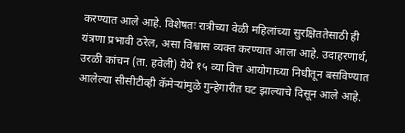करण्यात आले आहे. विशेषतः रात्रीच्या वेळी महिलांच्या सुरक्षिततेसाठी ही यंत्रणा प्रभावी ठरेल, असा विश्वास व्यक्त करण्यात आला आहे. उदाहरणार्थ, उरळी कांचन (ता. हवेली) येथे १५ व्या वित्त आयोगाच्या निधीतून बसविण्यात आलेल्या सीसीटीव्ही कॅमेऱ्यांमुळे गुन्हेगारीत घट झाल्याचे दिसून आले आहे.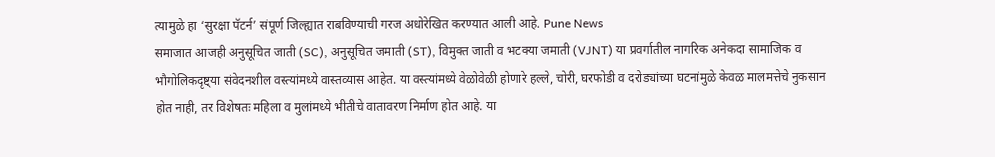त्यामुळे हा ‘सुरक्षा पॅटर्न’ संपूर्ण जिल्ह्यात राबविण्याची गरज अधोरेखित करण्यात आली आहे. Pune News
समाजात आजही अनुसूचित जाती (SC), अनुसूचित जमाती (ST), विमुक्त जाती व भटक्या जमाती (VJNT) या प्रवर्गातील नागरिक अनेकदा सामाजिक व भौगोलिकदृष्ट्या संवेदनशील वस्त्यांमध्ये वास्तव्यास आहेत. या वस्त्यांमध्ये वेळोवेळी होणारे हल्ले, चोरी, घरफोडी व दरोड्यांच्या घटनांमुळे केवळ मालमत्तेचे नुकसान होत नाही, तर विशेषतः महिला व मुलांमध्ये भीतीचे वातावरण निर्माण होत आहे. या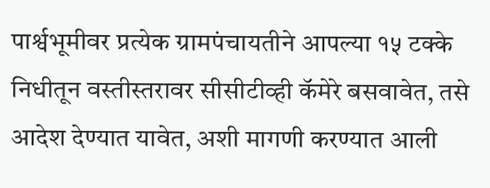पार्श्वभूमीवर प्रत्येक ग्रामपंचायतीने आपल्या १५ टक्के निधीतून वस्तीस्तरावर सीसीटीव्ही कॅमेरे बसवावेत, तसे आदेश देण्यात यावेत, अशी मागणी करण्यात आली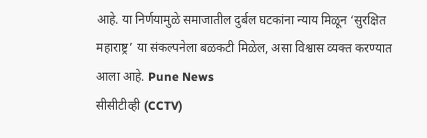आहे. या निर्णयामुळे समाजातील दुर्बल घटकांना न्याय मिळून ‘सुरक्षित महाराष्ट्र’ या संकल्पनेला बळकटी मिळेल, असा विश्वास व्यक्त करण्यात आला आहे. Pune News
सीसीटीव्ही (CCTV)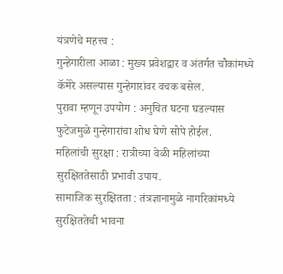यंत्रणेचे महत्त्व :
गुन्हेगारीला आळा : मुख्य प्रवेशद्वार व अंतर्गत चौकांमध्ये कॅमेरे असल्यास गुन्हेगारांवर वचक बसेल.
पुरावा म्हणून उपयोग : अनुचित घटना घडल्यास फुटेजमुळे गुन्हेगारांचा शोध घेणे सोपे होईल.
महिलांची सुरक्षा : रात्रीच्या वेळी महिलांच्या सुरक्षिततेसाठी प्रभावी उपाय.
सामाजिक सुरक्षितता : तंत्रज्ञानामुळे नागरिकांमध्ये सुरक्षिततेची भावना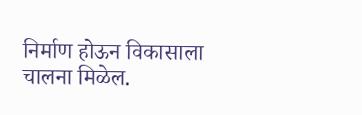निर्माण होऊन विकासाला चालना मिळेल.